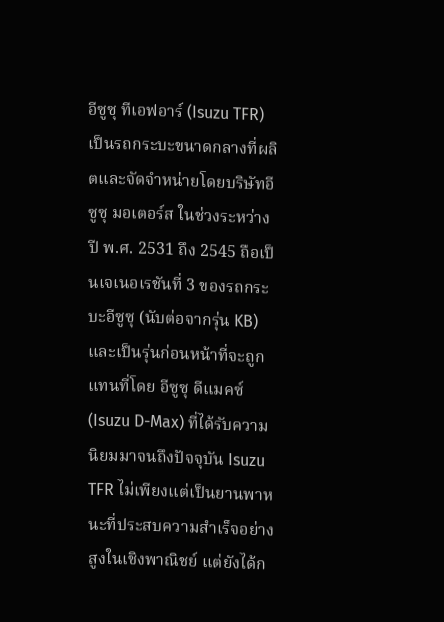อีซูซุ ทีเอฟอาร์ (Isuzu TFR) เป็นรถกระบะขนาดกลางที่ผลิตและจัดจำหน่ายโดยบริษัทอีซูซุ มอเตอร์ส ในช่วงระหว่างปี พ.ศ. 2531 ถึง 2545 ถือเป็นเจเนอเรชันที่ 3 ของรถกระบะอีซูซุ (นับต่อจากรุ่น KB) และเป็นรุ่นก่อนหน้าที่จะถูกแทนที่โดย อีซูซุ ดีแมคซ์ (Isuzu D-Max) ที่ได้รับความนิยมมาจนถึงปัจจุบัน Isuzu TFR ไม่เพียงแต่เป็นยานพาหนะที่ประสบความสำเร็จอย่างสูงในเชิงพาณิชย์ แต่ยังได้ก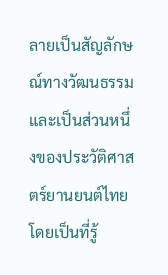ลายเป็นสัญลักษณ์ทางวัฒนธรรมและเป็นส่วนหนึ่งของประวัติศาสตร์ยานยนต์ไทย โดยเป็นที่รู้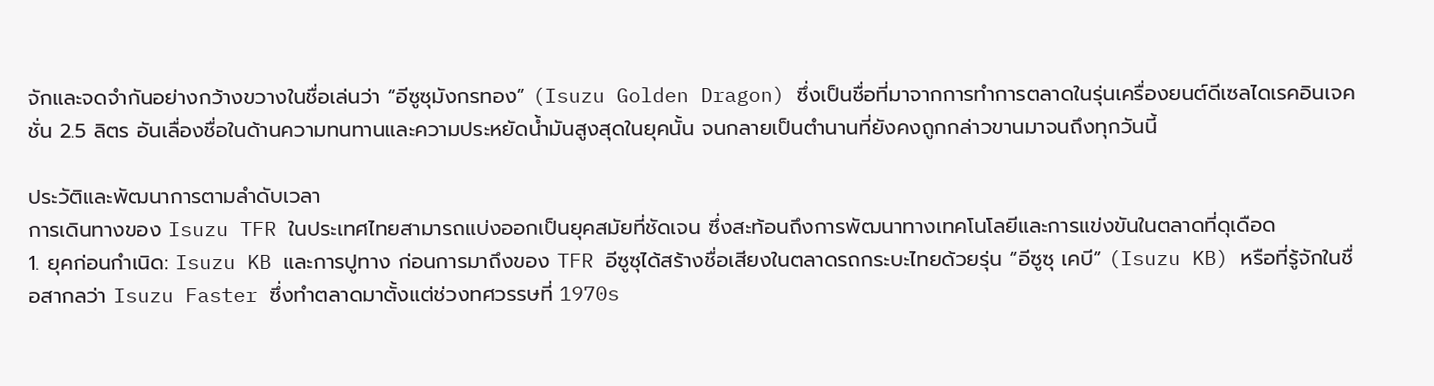จักและจดจำกันอย่างกว้างขวางในชื่อเล่นว่า “อีซูซุมังกรทอง” (Isuzu Golden Dragon) ซึ่งเป็นชื่อที่มาจากการทำการตลาดในรุ่นเครื่องยนต์ดีเซลไดเรคอินเจคชั่น 2.5 ลิตร อันเลื่องชื่อในด้านความทนทานและความประหยัดน้ำมันสูงสุดในยุคนั้น จนกลายเป็นตำนานที่ยังคงถูกกล่าวขานมาจนถึงทุกวันนี้

ประวัติและพัฒนาการตามลำดับเวลา
การเดินทางของ Isuzu TFR ในประเทศไทยสามารถแบ่งออกเป็นยุคสมัยที่ชัดเจน ซึ่งสะท้อนถึงการพัฒนาทางเทคโนโลยีและการแข่งขันในตลาดที่ดุเดือด
1. ยุคก่อนกำเนิด: Isuzu KB และการปูทาง ก่อนการมาถึงของ TFR อีซูซุได้สร้างชื่อเสียงในตลาดรถกระบะไทยด้วยรุ่น “อีซูซุ เคบี” (Isuzu KB) หรือที่รู้จักในชื่อสากลว่า Isuzu Faster ซึ่งทำตลาดมาตั้งแต่ช่วงทศวรรษที่ 1970s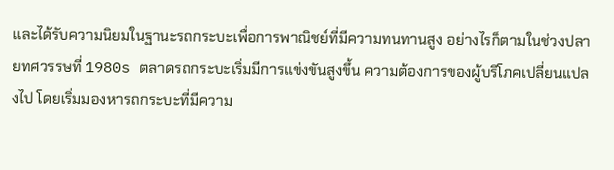และได้รับความนิยมในฐานะรถกระบะเพื่อการพาณิชย์ที่มีความทนทานสูง อย่างไรก็ตามในช่วงปลายทศวรรษที่ 1980s ตลาดรถกระบะเริ่มมีการแข่งขันสูงขึ้น ความต้องการของผู้บริโภคเปลี่ยนแปลงไป โดยเริ่มมองหารถกระบะที่มีความ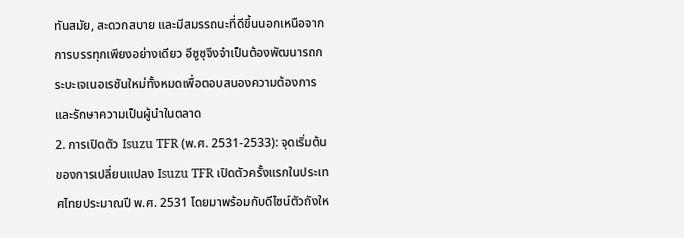ทันสมัย, สะดวกสบาย และมีสมรรถนะที่ดีขึ้นนอกเหนือจากการบรรทุกเพียงอย่างเดียว อีซูซุจึงจำเป็นต้องพัฒนารถกระบะเจเนอเรชันใหม่ทั้งหมดเพื่อตอบสนองความต้องการและรักษาความเป็นผู้นำในตลาด
2. การเปิดตัว Isuzu TFR (พ.ศ. 2531-2533): จุดเริ่มต้นของการเปลี่ยนแปลง Isuzu TFR เปิดตัวครั้งแรกในประเทศไทยประมาณปี พ.ศ. 2531 โดยมาพร้อมกับดีไซน์ตัวถังให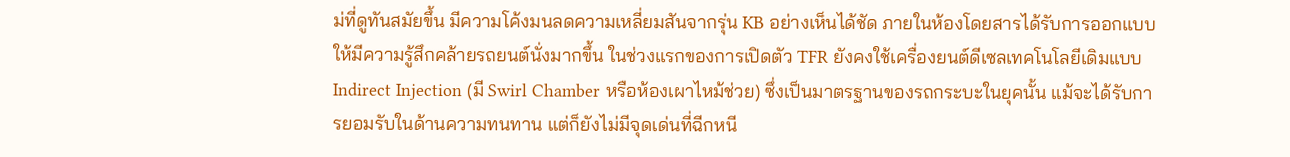ม่ที่ดูทันสมัยขึ้น มีความโค้งมนลดความเหลี่ยมสันจากรุ่น KB อย่างเห็นได้ชัด ภายในห้องโดยสารได้รับการออกแบบให้มีความรู้สึกคล้ายรถยนต์นั่งมากขึ้น ในช่วงแรกของการเปิดตัว TFR ยังคงใช้เครื่องยนต์ดีเซลเทคโนโลยีเดิมแบบ Indirect Injection (มี Swirl Chamber หรือห้องเผาไหม้ช่วย) ซึ่งเป็นมาตรฐานของรถกระบะในยุคนั้น แม้จะได้รับการยอมรับในด้านความทนทาน แต่ก็ยังไม่มีจุดเด่นที่ฉีกหนี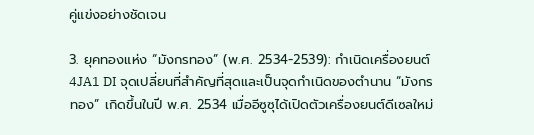คู่แข่งอย่างชัดเจน

3. ยุคทองแห่ง “มังกรทอง” (พ.ศ. 2534-2539): กำเนิดเครื่องยนต์ 4JA1 DI จุดเปลี่ยนที่สำคัญที่สุดและเป็นจุดกำเนิดของตำนาน “มังกรทอง” เกิดขึ้นในปี พ.ศ. 2534 เมื่ออีซูซุได้เปิดตัวเครื่องยนต์ดีเซลใหม่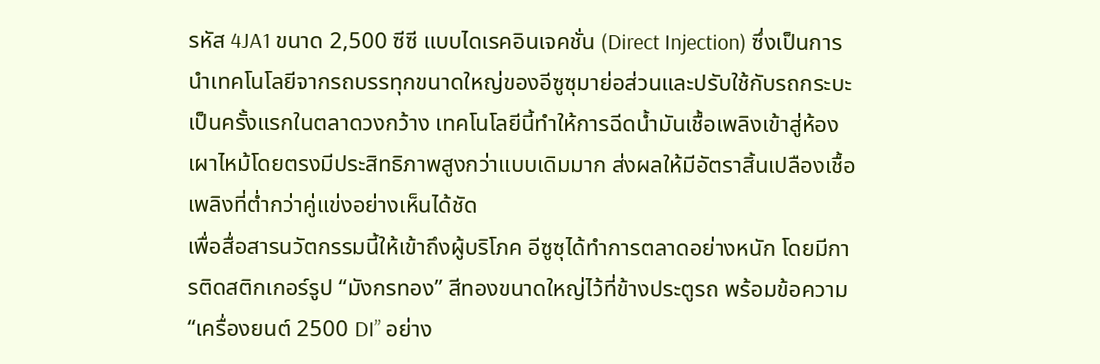รหัส 4JA1 ขนาด 2,500 ซีซี แบบไดเรคอินเจคชั่น (Direct Injection) ซึ่งเป็นการนำเทคโนโลยีจากรถบรรทุกขนาดใหญ่ของอีซูซุมาย่อส่วนและปรับใช้กับรถกระบะเป็นครั้งแรกในตลาดวงกว้าง เทคโนโลยีนี้ทำให้การฉีดน้ำมันเชื้อเพลิงเข้าสู่ห้องเผาไหม้โดยตรงมีประสิทธิภาพสูงกว่าแบบเดิมมาก ส่งผลให้มีอัตราสิ้นเปลืองเชื้อเพลิงที่ต่ำกว่าคู่แข่งอย่างเห็นได้ชัด
เพื่อสื่อสารนวัตกรรมนี้ให้เข้าถึงผู้บริโภค อีซูซุได้ทำการตลาดอย่างหนัก โดยมีการติดสติกเกอร์รูป “มังกรทอง” สีทองขนาดใหญ่ไว้ที่ข้างประตูรถ พร้อมข้อความ “เครื่องยนต์ 2500 DI” อย่าง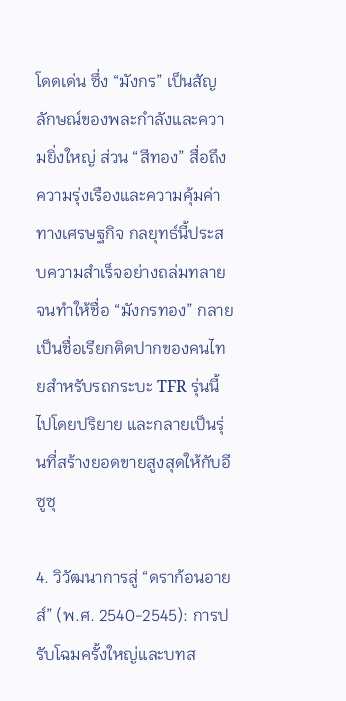โดดเด่น ซึ่ง “มังกร” เป็นสัญลักษณ์ของพละกำลังและความยิ่งใหญ่ ส่วน “สีทอง” สื่อถึงความรุ่งเรืองและความคุ้มค่าทางเศรษฐกิจ กลยุทธ์นี้ประสบความสำเร็จอย่างถล่มทลาย จนทำให้ชื่อ “มังกรทอง” กลายเป็นชื่อเรียกติดปากของคนไทยสำหรับรถกระบะ TFR รุ่นนี้ไปโดยปริยาย และกลายเป็นรุ่นที่สร้างยอดขายสูงสุดให้กับอีซูซุ

4. วิวัฒนาการสู่ “ดราก้อนอายส์” (พ.ศ. 2540-2545): การปรับโฉมครั้งใหญ่และบทส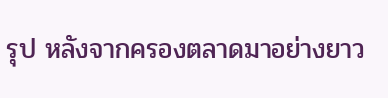รุป หลังจากครองตลาดมาอย่างยาว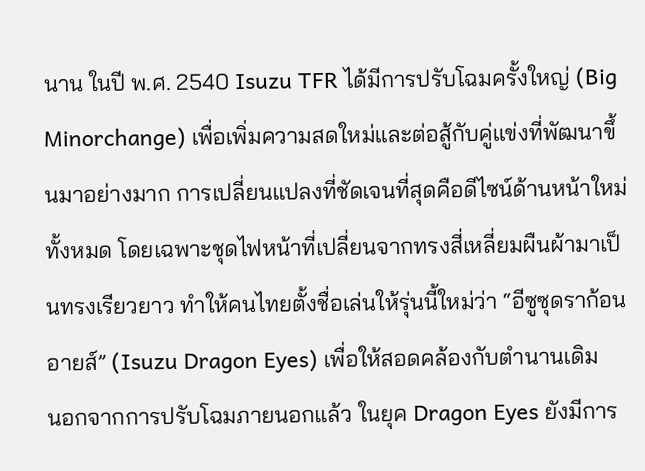นาน ในปี พ.ศ. 2540 Isuzu TFR ได้มีการปรับโฉมครั้งใหญ่ (Big Minorchange) เพื่อเพิ่มความสดใหม่และต่อสู้กับคู่แข่งที่พัฒนาขึ้นมาอย่างมาก การเปลี่ยนแปลงที่ชัดเจนที่สุดคือดีไซน์ด้านหน้าใหม่ทั้งหมด โดยเฉพาะชุดไฟหน้าที่เปลี่ยนจากทรงสี่เหลี่ยมผืนผ้ามาเป็นทรงเรียวยาว ทำให้คนไทยตั้งชื่อเล่นให้รุ่นนี้ใหม่ว่า “อีซูซุดราก้อนอายส์” (Isuzu Dragon Eyes) เพื่อให้สอดคล้องกับตำนานเดิม
นอกจากการปรับโฉมภายนอกแล้ว ในยุค Dragon Eyes ยังมีการ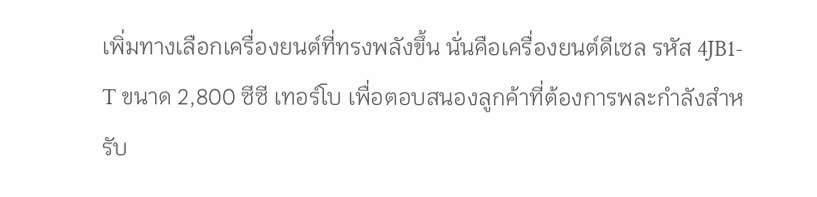เพิ่มทางเลือกเครื่องยนต์ที่ทรงพลังขึ้น นั่นคือเครื่องยนต์ดีเซล รหัส 4JB1-T ขนาด 2,800 ซีซี เทอร์โบ เพื่อตอบสนองลูกค้าที่ต้องการพละกำลังสำหรับ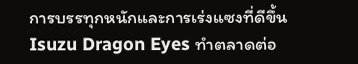การบรรทุกหนักและการเร่งแซงที่ดีขึ้น Isuzu Dragon Eyes ทำตลาดต่อ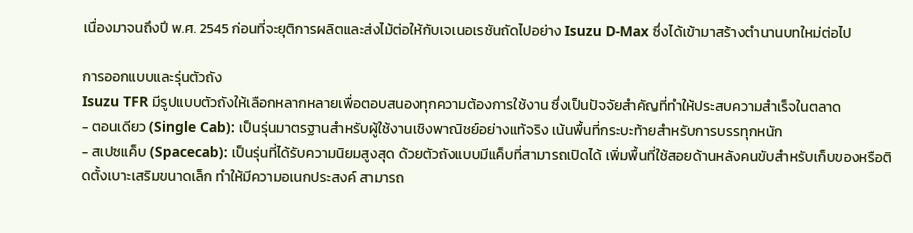เนื่องมาจนถึงปี พ.ศ. 2545 ก่อนที่จะยุติการผลิตและส่งไม้ต่อให้กับเจเนอเรชันถัดไปอย่าง Isuzu D-Max ซึ่งได้เข้ามาสร้างตำนานบทใหม่ต่อไป

การออกแบบและรุ่นตัวถัง
Isuzu TFR มีรูปแบบตัวถังให้เลือกหลากหลายเพื่อตอบสนองทุกความต้องการใช้งาน ซึ่งเป็นปัจจัยสำคัญที่ทำให้ประสบความสำเร็จในตลาด
- ตอนเดียว (Single Cab): เป็นรุ่นมาตรฐานสำหรับผู้ใช้งานเชิงพาณิชย์อย่างแท้จริง เน้นพื้นที่กระบะท้ายสำหรับการบรรทุกหนัก
- สเปซแค็บ (Spacecab): เป็นรุ่นที่ได้รับความนิยมสูงสุด ด้วยตัวถังแบบมีแค็บที่สามารถเปิดได้ เพิ่มพื้นที่ใช้สอยด้านหลังคนขับสำหรับเก็บของหรือติดตั้งเบาะเสริมขนาดเล็ก ทำให้มีความอเนกประสงค์ สามารถ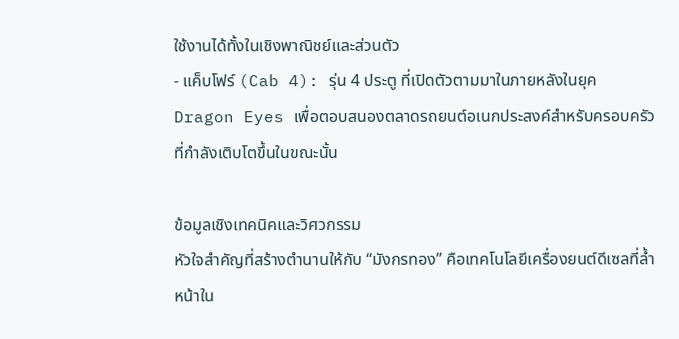ใช้งานได้ทั้งในเชิงพาณิชย์และส่วนตัว
- แค็บโฟร์ (Cab 4): รุ่น 4 ประตู ที่เปิดตัวตามมาในภายหลังในยุค Dragon Eyes เพื่อตอบสนองตลาดรถยนต์อเนกประสงค์สำหรับครอบครัวที่กำลังเติบโตขึ้นในขณะนั้น

ข้อมูลเชิงเทคนิคและวิศวกรรม
หัวใจสำคัญที่สร้างตำนานให้กับ “มังกรทอง” คือเทคโนโลยีเครื่องยนต์ดีเซลที่ล้ำหน้าใน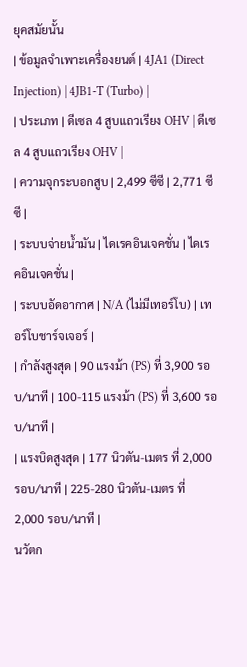ยุคสมัยนั้น
| ข้อมูลจำเพาะเครื่องยนต์ | 4JA1 (Direct Injection) | 4JB1-T (Turbo) |
| ประเภท | ดีเซล 4 สูบแถวเรียง OHV | ดีเซล 4 สูบแถวเรียง OHV |
| ความจุกระบอกสูบ | 2,499 ซีซี | 2,771 ซีซี |
| ระบบจ่ายน้ำมัน | ไดเรคอินเจคชั่น | ไดเรคอินเจคชั่น |
| ระบบอัดอากาศ | N/A (ไม่มีเทอร์โบ) | เทอร์โบชาร์จเจอร์ |
| กำลังสูงสุด | 90 แรงม้า (PS) ที่ 3,900 รอบ/นาที | 100-115 แรงม้า (PS) ที่ 3,600 รอบ/นาที |
| แรงบิดสูงสุด | 177 นิวตัน-เมตร ที่ 2,000 รอบ/นาที | 225-280 นิวตัน-เมตร ที่ 2,000 รอบ/นาที |
นวัตก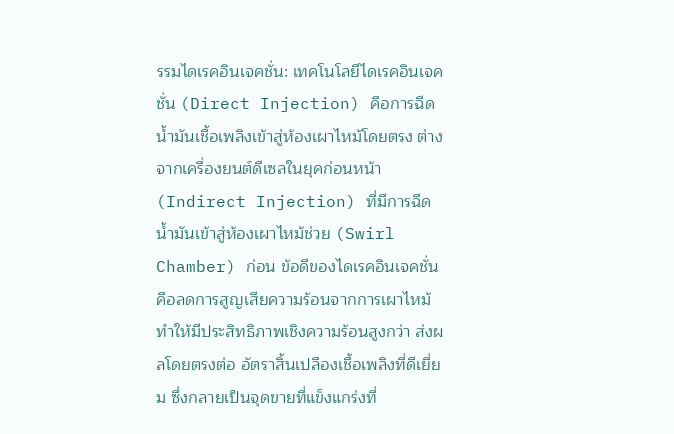รรมไดเรคอินเจคชั่น: เทคโนโลยีไดเรคอินเจคชั่น (Direct Injection) คือการฉีดน้ำมันเชื้อเพลิงเข้าสู่ห้องเผาไหม้โดยตรง ต่างจากเครื่องยนต์ดีเซลในยุคก่อนหน้า (Indirect Injection) ที่มีการฉีดน้ำมันเข้าสู่ห้องเผาไหม้ช่วย (Swirl Chamber) ก่อน ข้อดีของไดเรคอินเจคชั่นคือลดการสูญเสียความร้อนจากการเผาไหม้ ทำให้มีประสิทธิภาพเชิงความร้อนสูงกว่า ส่งผลโดยตรงต่อ อัตราสิ้นเปลืองเชื้อเพลิงที่ดีเยี่ยม ซึ่งกลายเป็นจุดขายที่แข็งแกร่งที่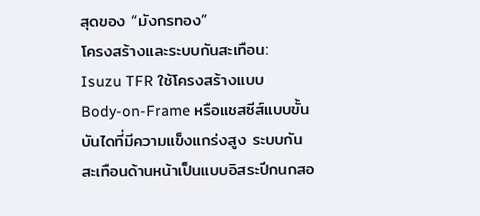สุดของ “มังกรทอง”
โครงสร้างและระบบกันสะเทือน: Isuzu TFR ใช้โครงสร้างแบบ Body-on-Frame หรือแชสซีส์แบบขั้นบันไดที่มีความแข็งแกร่งสูง ระบบกันสะเทือนด้านหน้าเป็นแบบอิสระปีกนกสอ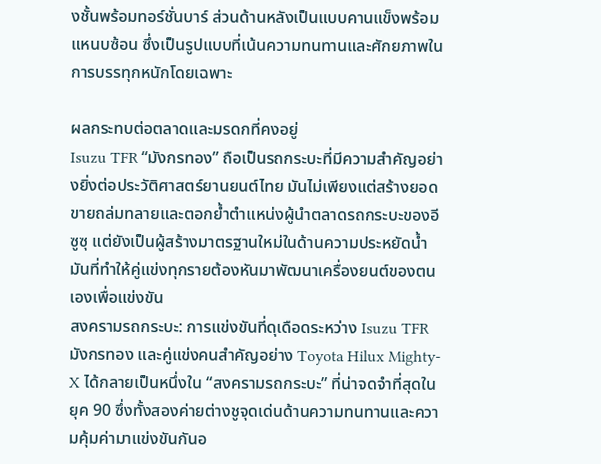งชั้นพร้อมทอร์ชั่นบาร์ ส่วนด้านหลังเป็นแบบคานแข็งพร้อมแหนบซ้อน ซึ่งเป็นรูปแบบที่เน้นความทนทานและศักยภาพในการบรรทุกหนักโดยเฉพาะ

ผลกระทบต่อตลาดและมรดกที่คงอยู่
Isuzu TFR “มังกรทอง” ถือเป็นรถกระบะที่มีความสำคัญอย่างยิ่งต่อประวัติศาสตร์ยานยนต์ไทย มันไม่เพียงแต่สร้างยอดขายถล่มทลายและตอกย้ำตำแหน่งผู้นำตลาดรถกระบะของอีซูซุ แต่ยังเป็นผู้สร้างมาตรฐานใหม่ในด้านความประหยัดน้ำมันที่ทำให้คู่แข่งทุกรายต้องหันมาพัฒนาเครื่องยนต์ของตนเองเพื่อแข่งขัน
สงครามรถกระบะ: การแข่งขันที่ดุเดือดระหว่าง Isuzu TFR มังกรทอง และคู่แข่งคนสำคัญอย่าง Toyota Hilux Mighty-X ได้กลายเป็นหนึ่งใน “สงครามรถกระบะ” ที่น่าจดจำที่สุดในยุค 90 ซึ่งทั้งสองค่ายต่างชูจุดเด่นด้านความทนทานและความคุ้มค่ามาแข่งขันกันอ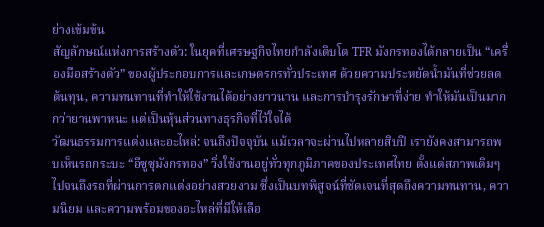ย่างเข้มข้น
สัญลักษณ์แห่งการสร้างตัว: ในยุคที่เศรษฐกิจไทยกำลังเติบโต TFR มังกรทองได้กลายเป็น “เครื่องมือสร้างตัว” ของผู้ประกอบการและเกษตรกรทั่วประเทศ ด้วยความประหยัดน้ำมันที่ช่วยลดต้นทุน, ความทนทานที่ทำให้ใช้งานได้อย่างยาวนาน และการบำรุงรักษาที่ง่าย ทำให้มันเป็นมากกว่ายานพาหนะ แต่เป็นหุ้นส่วนทางธุรกิจที่ไว้ใจได้
วัฒนธรรมการแต่งและอะไหล่: จนถึงปัจจุบัน แม้เวลาจะผ่านไปหลายสิบปี เรายังคงสามารถพบเห็นรถกระบะ “อีซูซุมังกรทอง” วิ่งใช้งานอยู่ทั่วทุกภูมิภาคของประเทศไทย ตั้งแต่สภาพเดิมๆ ไปจนถึงรถที่ผ่านการตกแต่งอย่างสวยงาม ซึ่งเป็นบทพิสูจน์ที่ชัดเจนที่สุดถึงความทนทาน, ความนิยม และความพร้อมของอะไหล่ที่มีให้เลือ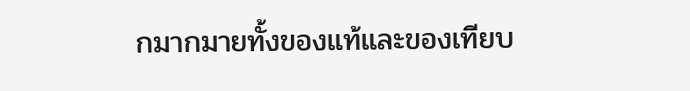กมากมายทั้งของแท้และของเทียบ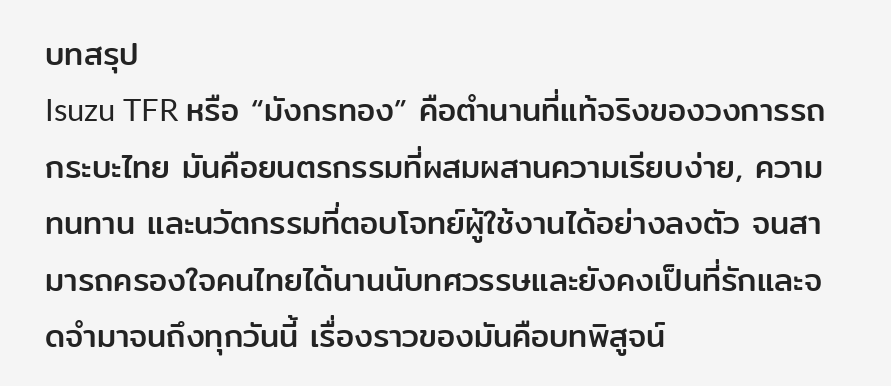บทสรุป
Isuzu TFR หรือ “มังกรทอง” คือตำนานที่แท้จริงของวงการรถกระบะไทย มันคือยนตรกรรมที่ผสมผสานความเรียบง่าย, ความทนทาน และนวัตกรรมที่ตอบโจทย์ผู้ใช้งานได้อย่างลงตัว จนสามารถครองใจคนไทยได้นานนับทศวรรษและยังคงเป็นที่รักและจดจำมาจนถึงทุกวันนี้ เรื่องราวของมันคือบทพิสูจน์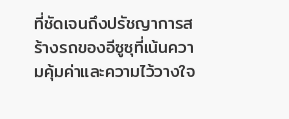ที่ชัดเจนถึงปรัชญาการสร้างรถของอีซูซุที่เน้นความคุ้มค่าและความไว้วางใจ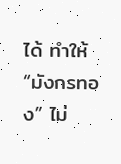ได้ ทำให้ “มังกรทอง” ไม่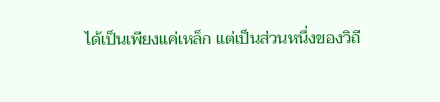ได้เป็นเพียงแค่เหล็ก แต่เป็นส่วนหนึ่งของวิถี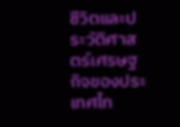ชีวิตและประวัติศาสตร์เศรษฐกิจของประเทศไท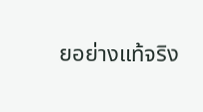ยอย่างแท้จริง